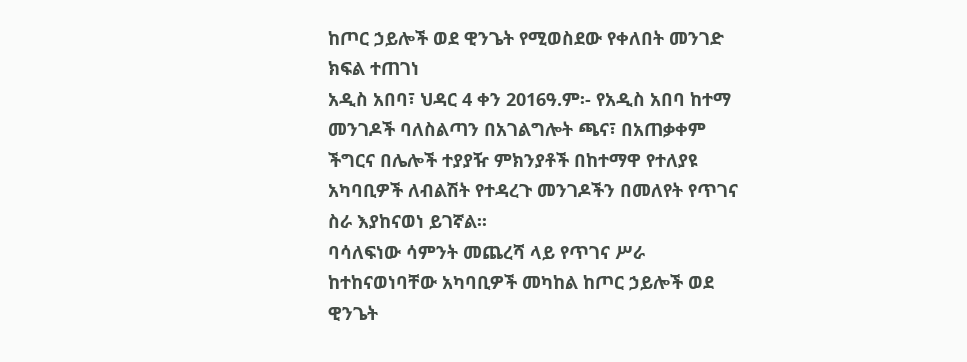ከጦር ኃይሎች ወደ ዊንጌት የሚወስደው የቀለበት መንገድ ክፍል ተጠገነ
አዲስ አበባ፣ ህዳር 4 ቀን 2016ዓ.ም፡- የአዲስ አበባ ከተማ መንገዶች ባለስልጣን በአገልግሎት ጫና፣ በአጠቃቀም ችግርና በሌሎች ተያያዥ ምክንያቶች በከተማዋ የተለያዩ አካባቢዎች ለብልሽት የተዳረጉ መንገዶችን በመለየት የጥገና ስራ እያከናወነ ይገኛል፡፡
ባሳለፍነው ሳምንት መጨረሻ ላይ የጥገና ሥራ ከተከናወነባቸው አካባቢዎች መካከል ከጦር ኃይሎች ወደ ዊንጌት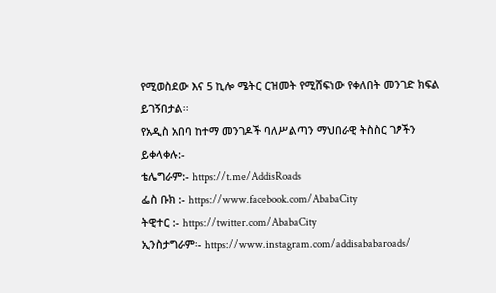የሚወስደው እና 5 ኪሎ ሜትር ርዝመት የሚሸፍነው የቀለበት መንገድ ክፍል ይገኝበታል፡፡
የአዲስ አበባ ከተማ መንገዶች ባለሥልጣን ማህበራዊ ትስስር ገፆችን ይቀላቀሉ:-
ቴሌግራም:- https://t.me/AddisRoads
ፌስ ቡክ :- https://www.facebook.com/AbabaCity
ትዊተር :- https://twitter.com/AbabaCity
ኢንስታግራም፡- https://www.instagram.com/addisababaroads/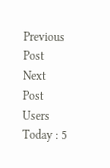Previous Post
Next Post
Users Today : 5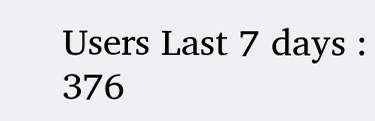Users Last 7 days : 376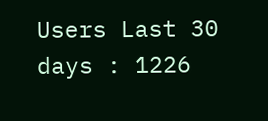Users Last 30 days : 1226